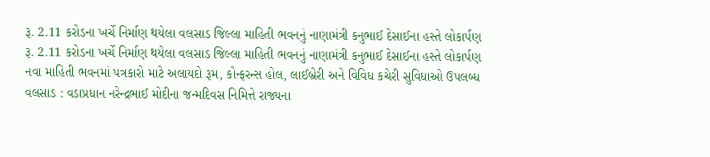રૂ. 2.11 કરોડના ખર્ચે નિર્માણ થયેલા વલસાડ જિલ્લા માહિતી ભવનનું નાણામંત્રી કનુભાઈ દેસાઈના હસ્તે લોકાર્પણ
રૂ. 2.11 કરોડના ખર્ચે નિર્માણ થયેલા વલસાડ જિલ્લા માહિતી ભવનનું નાણામંત્રી કનુભાઈ દેસાઈના હસ્તે લોકાર્પણ
નવા માહિતી ભવનમાં પત્રકારો માટે અલાયદો રૂમ, કોન્ફરન્સ હોલ, લાઈબ્રેરી અને વિવિધ કચેરી સુવિધાઓ ઉપલબ્ધ
વલસાડ : વડાપ્રધાન નરેન્દ્રભાઈ મોદીના જન્મદિવસ નિમિત્તે રાજ્યના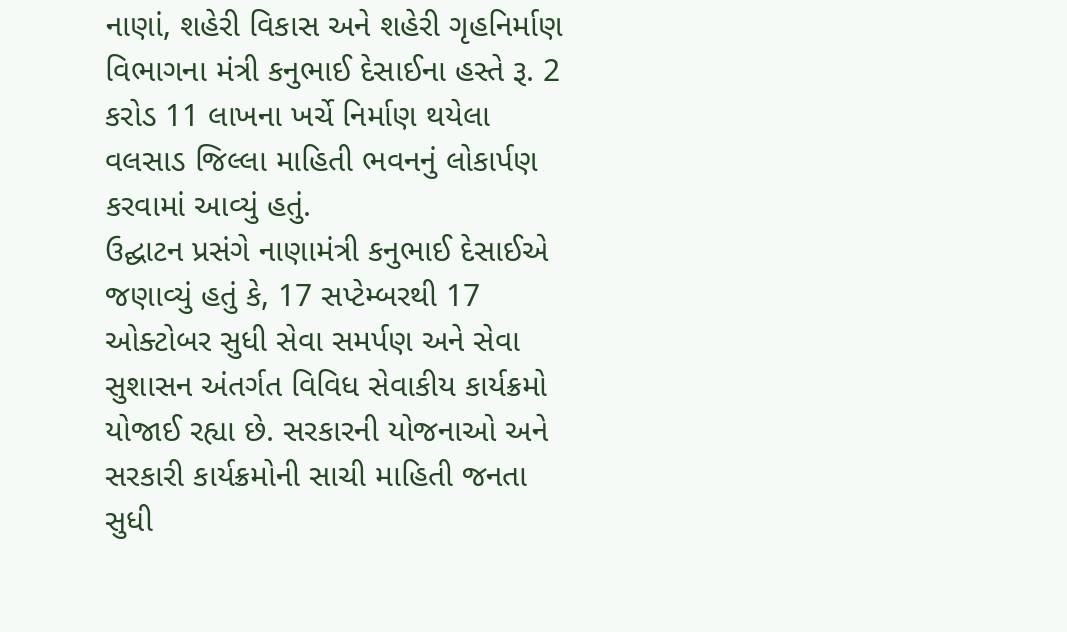નાણાં, શહેરી વિકાસ અને શહેરી ગૃહનિર્માણ વિભાગના મંત્રી કનુભાઈ દેસાઈના હસ્તે રૂ. 2 કરોડ 11 લાખના ખર્ચે નિર્માણ થયેલા વલસાડ જિલ્લા માહિતી ભવનનું લોકાર્પણ કરવામાં આવ્યું હતું.
ઉદ્ઘાટન પ્રસંગે નાણામંત્રી કનુભાઈ દેસાઈએ જણાવ્યું હતું કે, 17 સપ્ટેમ્બરથી 17 ઓક્ટોબર સુધી સેવા સમર્પણ અને સેવા સુશાસન અંતર્ગત વિવિધ સેવાકીય કાર્યક્રમો યોજાઈ રહ્યા છે. સરકારની યોજનાઓ અને સરકારી કાર્યક્રમોની સાચી માહિતી જનતા સુધી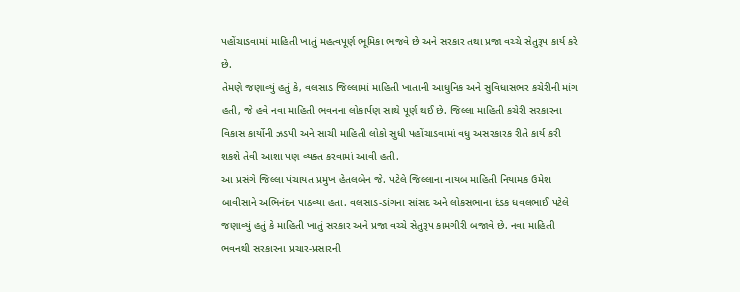પહોંચાડવામાં માહિતી ખાતું મહત્વપૂર્ણ ભૂમિકા ભજવે છે અને સરકાર તથા પ્રજા વચ્ચે સેતુરૂપ કાર્ય કરે છે.
તેમણે જણાવ્યું હતું કે, વલસાડ જિલ્લામાં માહિતી ખાતાની આધુનિક અને સુવિધાસભર કચેરીની માંગ હતી, જે હવે નવા માહિતી ભવનના લોકાર્પણ સાથે પૂર્ણ થઈ છે. જિલ્લા માહિતી કચેરી સરકારના વિકાસ કાર્યોની ઝડપી અને સાચી માહિતી લોકો સુધી પહોંચાડવામાં વધુ અસરકારક રીતે કાર્ય કરી શકશે તેવી આશા પણ વ્યક્ત કરવામાં આવી હતી.
આ પ્રસંગે જિલ્લા પંચાયત પ્રમુખ હેતલબેન જે. પટેલે જિલ્લાના નાયબ માહિતી નિયામક ઉમેશ બાવીસાને અભિનંદન પાઠવ્યા હતા. વલસાડ-ડાંગના સાંસદ અને લોકસભાના દંડક ધવલભાઈ પટેલે જણાવ્યું હતું કે માહિતી ખાતું સરકાર અને પ્રજા વચ્ચે સેતુરૂપ કામગીરી બજાવે છે. નવા માહિતી ભવનથી સરકારના પ્રચાર-પ્રસારની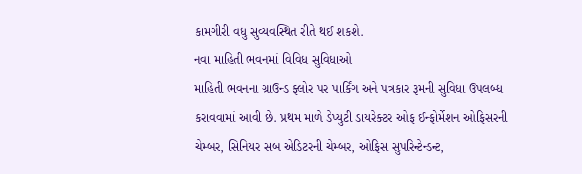કામગીરી વધુ સુવ્યવસ્થિત રીતે થઈ શકશે.
નવા માહિતી ભવનમાં વિવિધ સુવિધાઓ
માહિતી ભવનના ગ્રાઉન્ડ ફ્લોર પર પાર્કિંગ અને પત્રકાર રૂમની સુવિધા ઉપલબ્ધ કરાવવામાં આવી છે. પ્રથમ માળે ડેપ્યુટી ડાયરેક્ટર ઓફ ઈન્ફોર્મેશન ઓફિસરની ચેમ્બર, સિનિયર સબ એડિટરની ચેમ્બર, ઓફિસ સુપરિન્ટેન્ડન્ટ,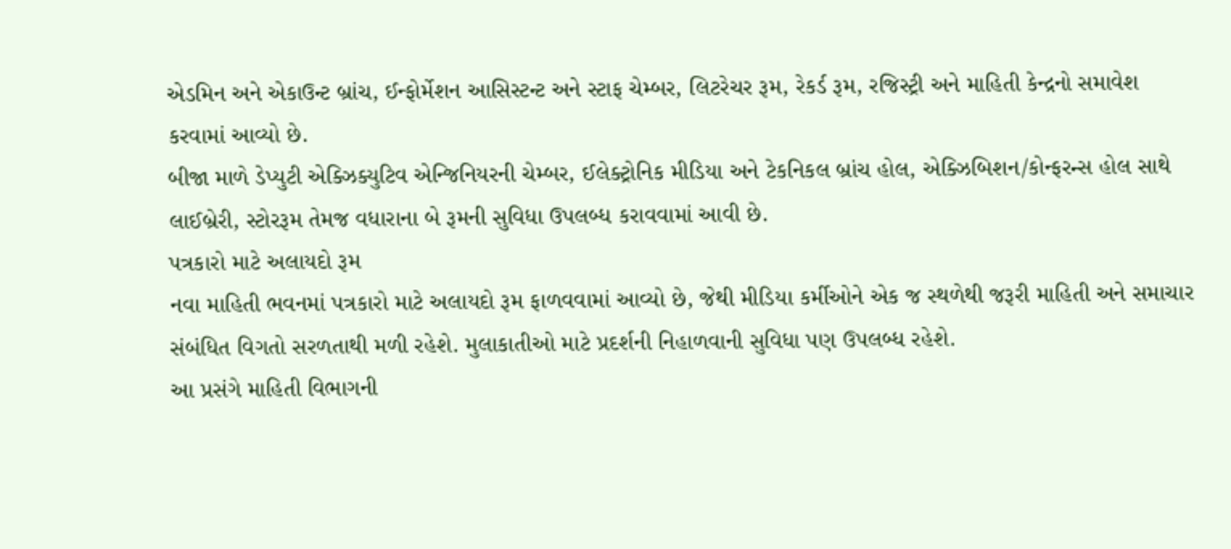એડમિન અને એકાઉન્ટ બ્રાંચ, ઈન્ફોર્મેશન આસિસ્ટન્ટ અને સ્ટાફ ચેમ્બર, લિટરેચર રૂમ, રેકર્ડ રૂમ, રજિસ્ટ્રી અને માહિતી કેન્દ્રનો સમાવેશ કરવામાં આવ્યો છે.
બીજા માળે ડેપ્યુટી એક્ઝિક્યુટિવ એન્જિનિયરની ચેમ્બર, ઈલેક્ટ્રોનિક મીડિયા અને ટેકનિકલ બ્રાંચ હોલ, એક્ઝિબિશન/કોન્ફરન્સ હોલ સાથે લાઈબ્રેરી, સ્ટોરરૂમ તેમજ વધારાના બે રૂમની સુવિધા ઉપલબ્ધ કરાવવામાં આવી છે.
પત્રકારો માટે અલાયદો રૂમ
નવા માહિતી ભવનમાં પત્રકારો માટે અલાયદો રૂમ ફાળવવામાં આવ્યો છે, જેથી મીડિયા કર્મીઓને એક જ સ્થળેથી જરૂરી માહિતી અને સમાચાર સંબંધિત વિગતો સરળતાથી મળી રહેશે. મુલાકાતીઓ માટે પ્રદર્શની નિહાળવાની સુવિધા પણ ઉપલબ્ધ રહેશે.
આ પ્રસંગે માહિતી વિભાગની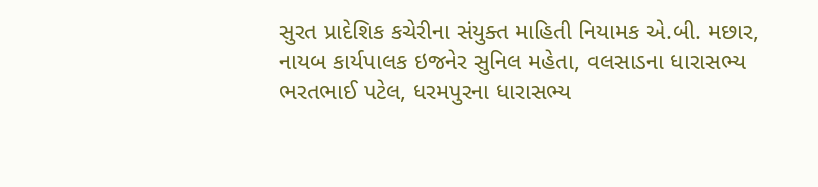સુરત પ્રાદેશિક કચેરીના સંયુક્ત માહિતી નિયામક એ.બી. મછાર, નાયબ કાર્યપાલક ઇજનેર સુનિલ મહેતા, વલસાડના ધારાસભ્ય ભરતભાઈ પટેલ, ધરમપુરના ધારાસભ્ય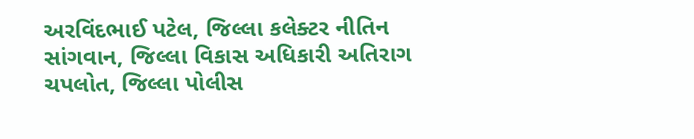અરવિંદભાઈ પટેલ, જિલ્લા કલેક્ટર નીતિન સાંગવાન, જિલ્લા વિકાસ અધિકારી અતિરાગ ચપલોત, જિલ્લા પોલીસ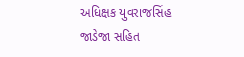અધિક્ષક યુવરાજસિંહ જાડેજા સહિત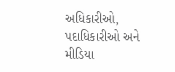અધિકારીઓ, પદાધિકારીઓ અને મીડિયા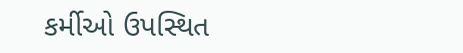કર્મીઓ ઉપસ્થિત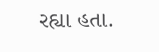રહ્યા હતા.